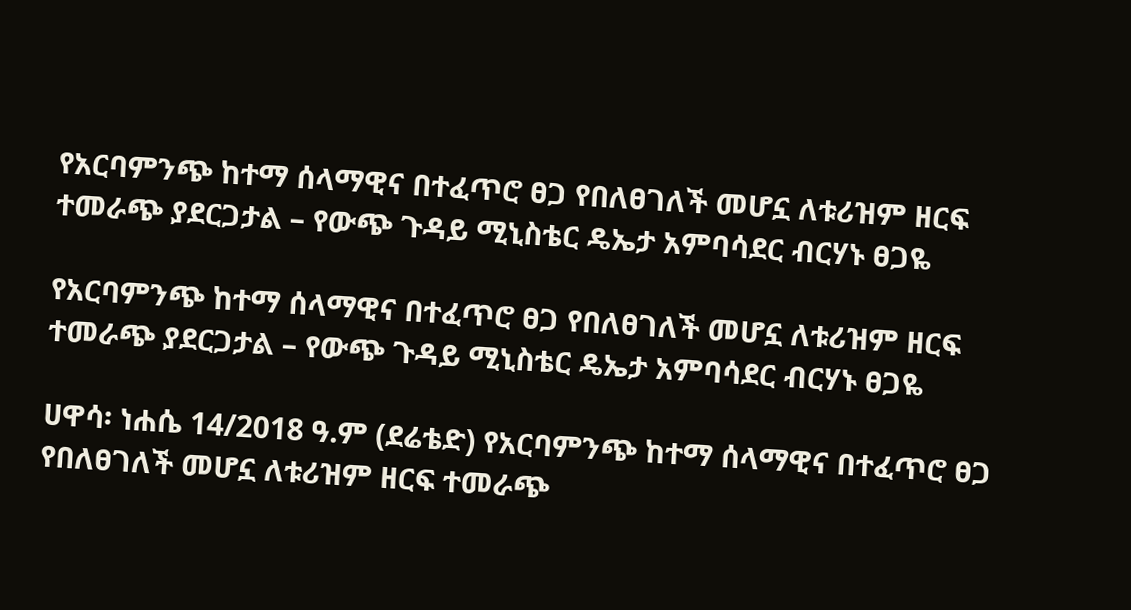የአርባምንጭ ከተማ ሰላማዊና በተፈጥሮ ፀጋ የበለፀገለች መሆኗ ለቱሪዝም ዘርፍ ተመራጭ ያደርጋታል – የውጭ ጉዳይ ሚኒስቴር ዴኤታ አምባሳደር ብርሃኑ ፀጋዬ

የአርባምንጭ ከተማ ሰላማዊና በተፈጥሮ ፀጋ የበለፀገለች መሆኗ ለቱሪዝም ዘርፍ ተመራጭ ያደርጋታል – የውጭ ጉዳይ ሚኒስቴር ዴኤታ አምባሳደር ብርሃኑ ፀጋዬ

ሀዋሳ፡ ነሐሴ 14/2018 ዓ.ም (ደሬቴድ) የአርባምንጭ ከተማ ሰላማዊና በተፈጥሮ ፀጋ የበለፀገለች መሆኗ ለቱሪዝም ዘርፍ ተመራጭ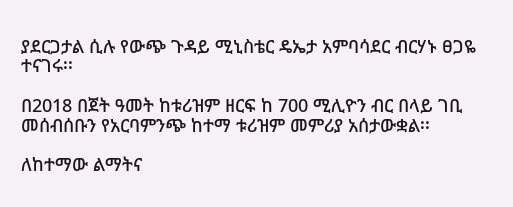ያደርጋታል ሲሉ የውጭ ጉዳይ ሚኒስቴር ዴኤታ አምባሳደር ብርሃኑ ፀጋዬ ተናገሩ፡፡

በ2018 በጀት ዓመት ከቱሪዝም ዘርፍ ከ 700 ሚሊዮን ብር በላይ ገቢ መሰብሰቡን የአርባምንጭ ከተማ ቱሪዝም መምሪያ አሰታውቋል፡፡

ለከተማው ልማትና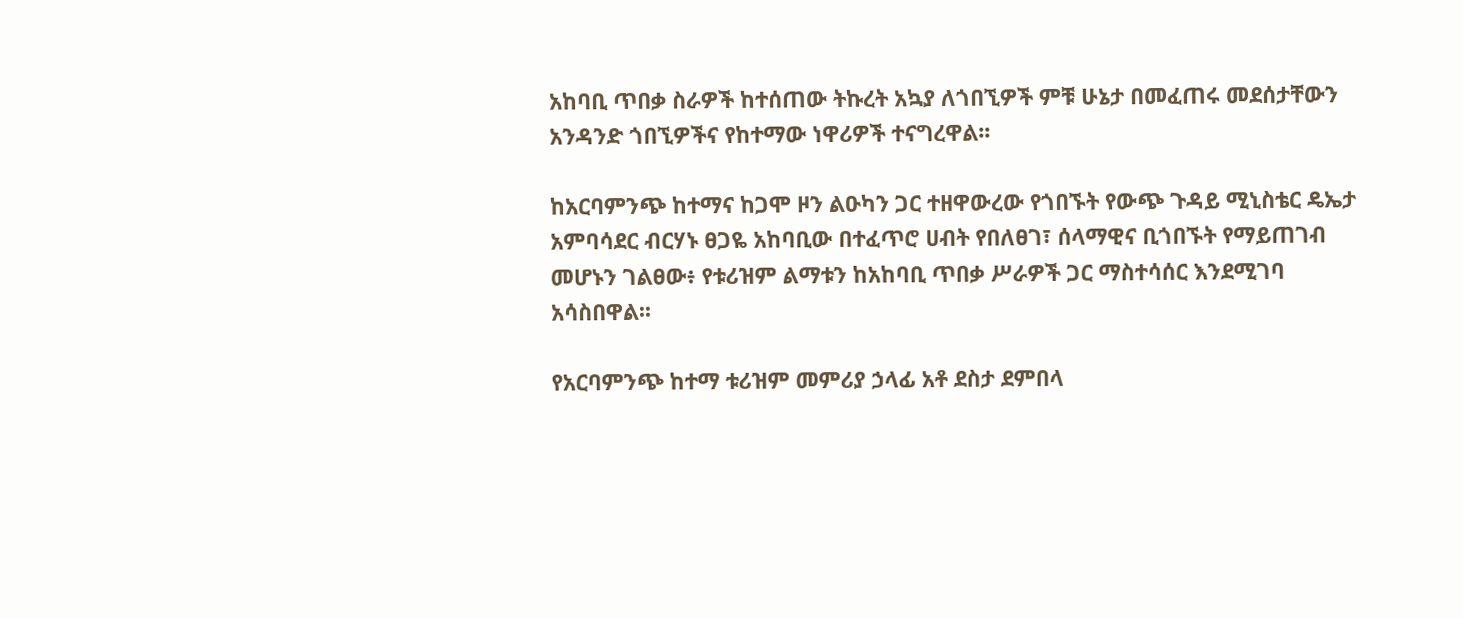አከባቢ ጥበቃ ስራዎች ከተሰጠው ትኩረት አኳያ ለጎበኚዎች ምቹ ሁኔታ በመፈጠሩ መደሰታቸውን አንዳንድ ጎበኚዎችና የከተማው ነዋሪዎች ተናግረዋል፡፡

ከአርባምንጭ ከተማና ከጋሞ ዞን ልዑካን ጋር ተዘዋውረው የጎበኙት የውጭ ጉዳይ ሚኒስቴር ዴኤታ አምባሳደር ብርሃኑ ፀጋዬ አከባቢው በተፈጥሮ ሀብት የበለፀገ፣ ሰላማዊና ቢጎበኙት የማይጠገብ መሆኑን ገልፀው፥ የቱሪዝም ልማቱን ከአከባቢ ጥበቃ ሥራዎች ጋር ማስተሳሰር እንደሚገባ አሳስበዋል፡፡

የአርባምንጭ ከተማ ቱሪዝም መምሪያ ኃላፊ አቶ ደስታ ደምበላ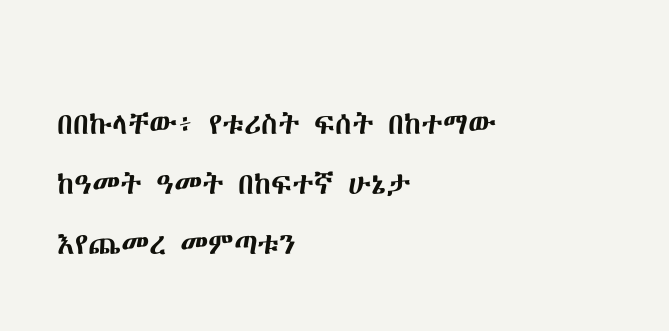በበኩላቸው፥ የቱሪስት ፍሰት በከተማው ከዓመት ዓመት በከፍተኛ ሁኔታ እየጨመረ መምጣቱን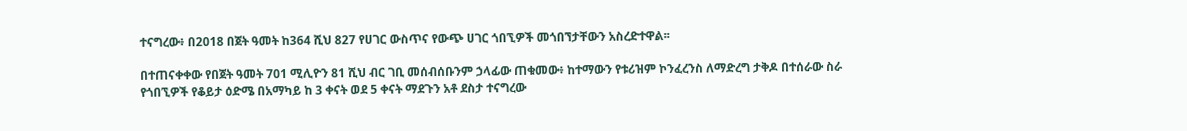ተናግረው፥ በ2018 በጀት ዓመት ከ364 ሺህ 827 የሀገር ውስጥና የውጭ ሀገር ጎበኚዎች መጎበኘታቸውን አስረድተዋል፡፡

በተጠናቀቀው የበጀት ዓመት 701 ሚሊዮን 81 ሺህ ብር ገቢ መሰብሰቡንም ኃላፊው ጠቁመው፥ ከተማውን የቱሪዝም ኮንፈረንስ ለማድረግ ታቅዶ በተሰራው ስራ የጎበኚዎች የቆይታ ዕድሜ በአማካይ ከ 3 ቀናት ወደ 5 ቀናት ማደጉን አቶ ደስታ ተናግረው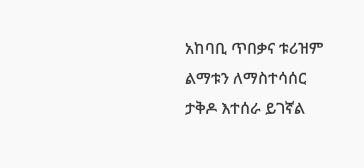አከባቢ ጥበቃና ቱሪዝም ልማቱን ለማስተሳሰር ታቅዶ እተሰራ ይገኛል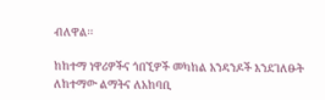ብለዋል፡፡

ከከተማ ነዋሪዎችና ጎበኚዎች መካከል አንዳንዶች እንደገለፁት ለከተማው ልማትና ለአከባቢ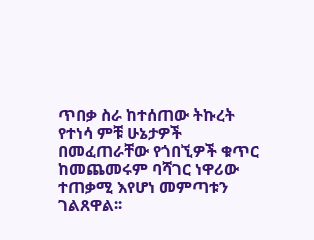ጥበቃ ስራ ከተሰጠው ትኩረት የተነሳ ምቹ ሁኔታዎች በመፈጠራቸው የጎበኚዎች ቁጥር ከመጨመሩም ባሻገር ነዋሪው ተጠቃሚ እየሆነ መምጣቱን ገልጸዋል፡፡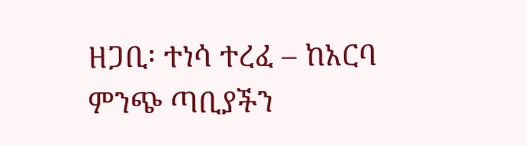ዘጋቢ፡ ተነሳ ተረፈ – ከአርባ ምንጭ ጣቢያችን